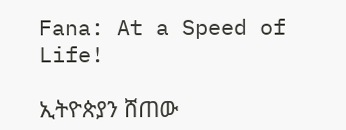Fana: At a Speed of Life!

ኢትዮጵያን ሸጠው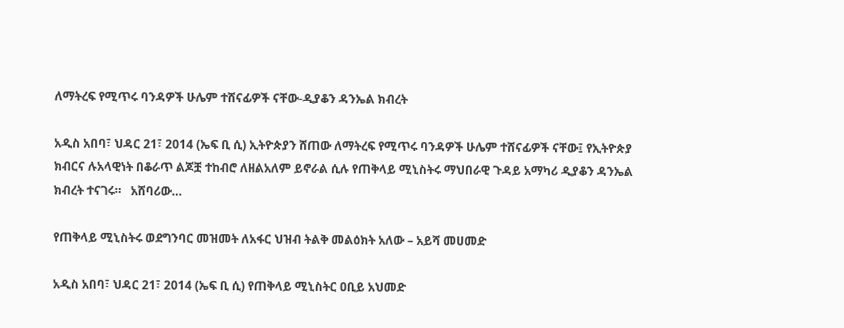ለማትረፍ የሚጥሩ ባንዳዎች ሁሌም ተሸናፊዎች ናቸው-ዲያቆን ዳንኤል ክብረት

አዲስ አበባ፣ ህዳር 21፣ 2014 (ኤፍ ቢ ሲ) ኢትዮጵያን ሸጠው ለማትረፍ የሚጥሩ ባንዳዎች ሁሌም ተሸናፊዎች ናቸው፤ የኢትዮጵያ ክብርና ሉአላዊነት በቆራጥ ልጆቿ ተከብሮ ለዘልአለም ይኖራል ሲሉ የጠቅላይ ሚኒስትሩ ማህበራዊ ጉዳይ አማካሪ ዲያቆን ዳንኤል ክብረት ተናገሩ።   አሸባሪው…

የጠቅላይ ሚኒስትሩ ወደግንባር መዝመት ለአፋር ህዝብ ትልቅ መልዕክት አለው – አይሻ መሀመድ

አዲስ አበባ፣ ህዳር 21፣ 2014 (ኤፍ ቢ ሲ) የጠቅላይ ሚኒስትር ዐቢይ አህመድ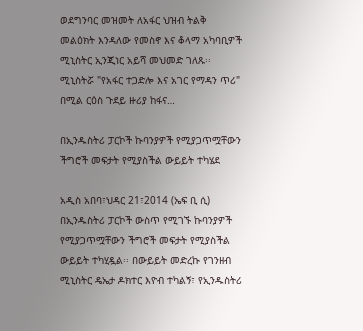ወደግንባር መዝመት ለአፋር ህዝብ ትልቅ መልዕክት እንዳለው የመስኖ እና ቆላማ አካባቢዎች ሚኒስትር ኢንጂነር አይሻ መህመድ ገለጹ፡፡ ሚኒስትሯ "የአፋር ተጋድሎ እና አገር የማዳን ጥሪ" በሚል ርዕስ ጉደይ ዙሪያ ከፋና…

በኢንዱስትሪ ፓርኮች ኩባንያዎች የሚያጋጥሟቸውን ችግሮች መፍታት የሚያስችል ውይይት ተካሄደ

አዲስ አበባ፣ህዳር 21፣2014 (ኤፍ ቢ ሲ) በኢንዱስትሪ ፓርኮች ውስጥ የሚገኙ ኩባንያዎች የሚያጋጥሟቸውን ችግሮች መፍታት የሚያስችል ውይይት ተካሂዷል፡፡ በውይይት መድረኩ የገንዘብ ሚኒስትር ዴኤታ ዶክተር እዮብ ተካልኝ፣ የኢንዱስትሪ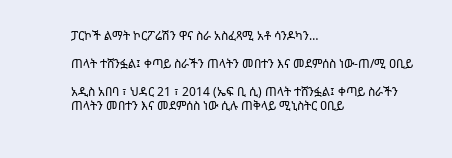ፓርኮች ልማት ኮርፖሬሽን ዋና ስራ አስፈጻሚ አቶ ሳንዶካን…

ጠላት ተሸንፏል፤ ቀጣይ ስራችን ጠላትን መበተን እና መደምሰስ ነው-ጠ/ሚ ዐቢይ

አዲስ አበባ ፣ ህዳር 21 ፣ 2014 (ኤፍ ቢ ሲ) ጠላት ተሸንፏል፤ ቀጣይ ስራችን ጠላትን መበተን እና መደምሰስ ነው ሲሉ ጠቅላይ ሚኒስትር ዐቢይ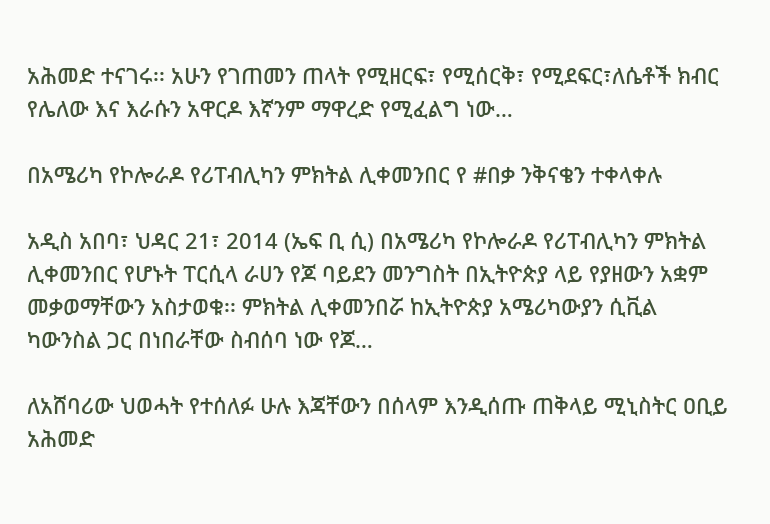አሕመድ ተናገሩ፡፡ አሁን የገጠመን ጠላት የሚዘርፍ፣ የሚሰርቅ፣ የሚደፍር፣ለሴቶች ክብር የሌለው እና እራሱን አዋርዶ እኛንም ማዋረድ የሚፈልግ ነው…

በአሜሪካ የኮሎራዶ የሪፐብሊካን ምክትል ሊቀመንበር የ #በቃ ንቅናቄን ተቀላቀሉ

አዲስ አበባ፣ ህዳር 21፣ 2014 (ኤፍ ቢ ሲ) በአሜሪካ የኮሎራዶ የሪፐብሊካን ምክትል ሊቀመንበር የሆኑት ፐርሲላ ራሀን የጆ ባይደን መንግስት በኢትዮጵያ ላይ የያዘውን አቋም መቃወማቸውን አስታወቁ፡፡ ምክትል ሊቀመንበሯ ከኢትዮጵያ አሜሪካውያን ሲቪል ካውንስል ጋር በነበራቸው ስብሰባ ነው የጆ…

ለአሸባሪው ህወሓት የተሰለፉ ሁሉ እጃቸውን በሰላም እንዲሰጡ ጠቅላይ ሚኒስትር ዐቢይ አሕመድ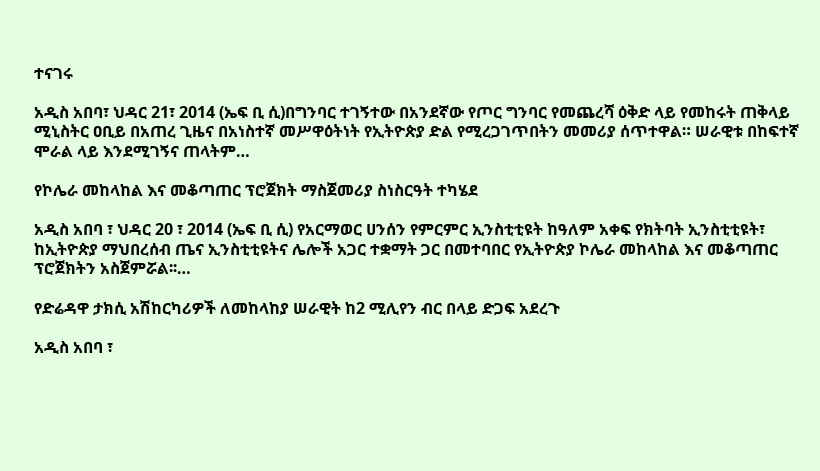ተናገሩ

አዲስ አበባ፣ ህዳር 21፣ 2014 (ኤፍ ቢ ሲ)በግንባር ተገኝተው በአንደኛው የጦር ግንባር የመጨረሻ ዕቅድ ላይ የመከሩት ጠቅላይ ሚኒስትር ዐቢይ በአጠረ ጊዜና በአነስተኛ መሥዋዕትነት የኢትዮጵያ ድል የሚረጋገጥበትን መመሪያ ሰጥተዋል። ሠራዊቱ በከፍተኛ ሞራል ላይ እንደሚገኝና ጠላትም…

የኮሌራ መከላከል እና መቆጣጠር ፕሮጀክት ማስጀመሪያ ስነስርዓት ተካሄደ

አዲስ አበባ ፣ ህዳር 20 ፣ 2014 (ኤፍ ቢ ሲ) የአርማወር ሀንሰን የምርምር ኢንስቲቲዩት ከዓለም አቀፍ የክትባት ኢንስቲቲዩት፣ ከኢትዮጵያ ማህበረሰብ ጤና ኢንስቲቲዩትና ሌሎች አጋር ተቋማት ጋር በመተባበር የኢትዮጵያ ኮሌራ መከላከል እና መቆጣጠር ፕሮጀክትን አስጀምሯል፡፡…

የድሬዳዋ ታክሲ አሽከርካሪዎች ለመከላከያ ሠራዊት ከ2 ሚሊየን ብር በላይ ድጋፍ አደረጉ

አዲስ አበባ ፣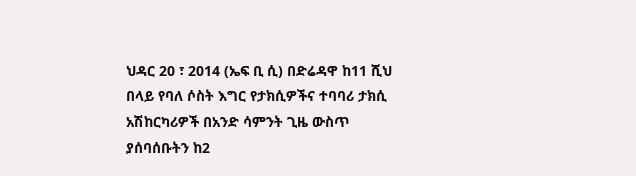ህዳር 20 ፣ 2014 (ኤፍ ቢ ሲ) በድሬዳዋ ከ11 ሺህ በላይ የባለ ሶስት እግር የታክሲዎችና ተባባሪ ታክሲ አሽከርካሪዎች በአንድ ሳምንት ጊዜ ውስጥ ያሰባሰቡትን ከ2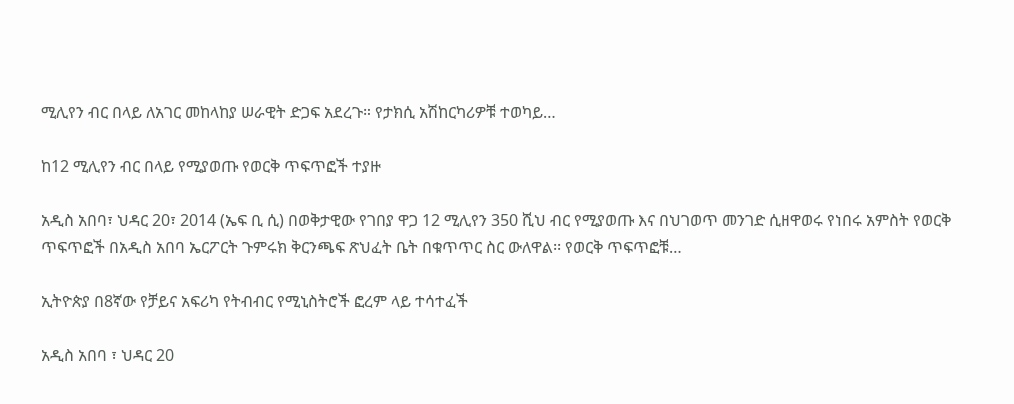ሚሊየን ብር በላይ ለአገር መከላከያ ሠራዊት ድጋፍ አደረጉ። የታክሲ አሽከርካሪዎቹ ተወካይ…

ከ12 ሚሊየን ብር በላይ የሚያወጡ የወርቅ ጥፍጥፎች ተያዙ

አዲስ አበባ፣ ህዳር 20፣ 2014 (ኤፍ ቢ ሲ) በወቅታዊው የገበያ ዋጋ 12 ሚሊየን 350 ሺህ ብር የሚያወጡ እና በህገወጥ መንገድ ሲዘዋወሩ የነበሩ አምስት የወርቅ ጥፍጥፎች በአዲስ አበባ ኤርፖርት ጉምሩክ ቅርንጫፍ ጽህፈት ቤት በቁጥጥር ስር ውለዋል፡፡ የወርቅ ጥፍጥፎቹ…

ኢትዮጵያ በ8ኛው የቻይና አፍሪካ የትብብር የሚኒስትሮች ፎረም ላይ ተሳተፈች

አዲስ አበባ ፣ ህዳር 20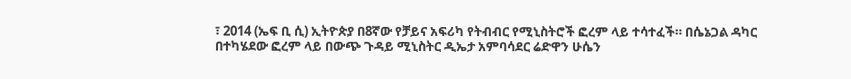፣ 2014 (ኤፍ ቢ ሲ) ኢትዮጵያ በ8ኛው የቻይና አፍሪካ የትብብር የሚኒስትሮች ፎረም ላይ ተሳተፈች። በሴኔጋል ዳካር በተካሄደው ፎረም ላይ በውጭ ጉዳይ ሚኒስትር ዲኤታ አምባሳደር ሬድዋን ሁሴን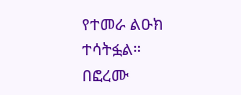የተመራ ልዑክ ተሳትፏል። በፎረሙ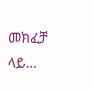መክፈቻ ላይ…